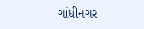ગાંધીનગર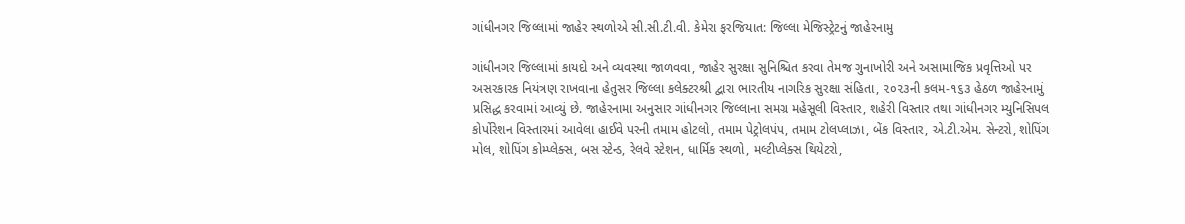ગાંધીનગર જિલ્લામાં જાહેર સ્થળોએ સી.સી.ટી.વી. કેમેરા ફરજિયાત: જિલ્લા મેજિસ્ટ્રેટનું જાહેરનામુ

ગાંધીનગર જિલ્લામાં કાયદો અને વ્યવસ્થા જાળવવા, જાહેર સુરક્ષા સુનિશ્ચિત કરવા તેમજ ગુનાખોરી અને અસામાજિક પ્રવૃત્તિઓ પર અસરકારક નિયંત્રણ રાખવાના હેતુસર જિલ્લા કલેક્ટરશ્રી દ્વારા ભારતીય નાગરિક સુરક્ષા સંહિતા, ૨૦૨૩ની કલમ-૧૬૩ હેઠળ જાહેરનામું પ્રસિદ્ધ કરવામાં આવ્યું છે. જાહેરનામા અનુસાર ગાંધીનગર જિલ્લાના સમગ્ર મહેસૂલી વિસ્તાર, શહેરી વિસ્તાર તથા ગાંધીનગર મ્યુનિસિપલ કોર્પોરેશન વિસ્તારમાં આવેલા હાઈવે પરની તમામ હોટલો, તમામ પેટ્રોલપંપ, તમામ ટોલપ્લાઝા, બેંક વિસ્તાર, એ.ટી.એમ. સેન્ટરો, શોપિંગ મોલ, શોપિંગ કોમ્પ્લેક્સ, બસ સ્ટેન્ડ, રેલવે સ્ટેશન, ધાર્મિક સ્થળો, મલ્ટીપ્લેક્સ થિયેટરો,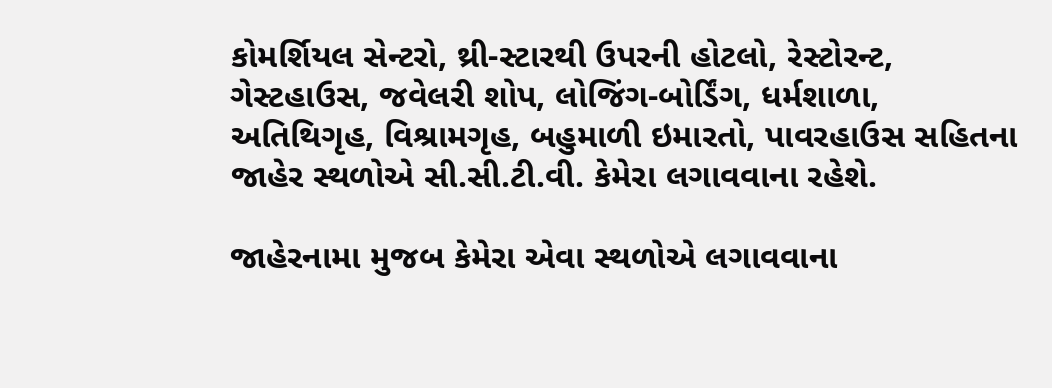કોમર્શિયલ સેન્ટરો, થ્રી-સ્ટારથી ઉપરની હોટલો, રેસ્ટોરન્ટ, ગેસ્ટહાઉસ, જવેલરી શોપ, લોજિંગ-બોર્ડિંગ, ધર્મશાળા, અતિથિગૃહ, વિશ્રામગૃહ, બહુમાળી ઇમારતો, પાવરહાઉસ સહિતના જાહેર સ્થળોએ સી.સી.ટી.વી. કેમેરા લગાવવાના રહેશે.

જાહેરનામા મુજબ કેમેરા એવા સ્થળોએ લગાવવાના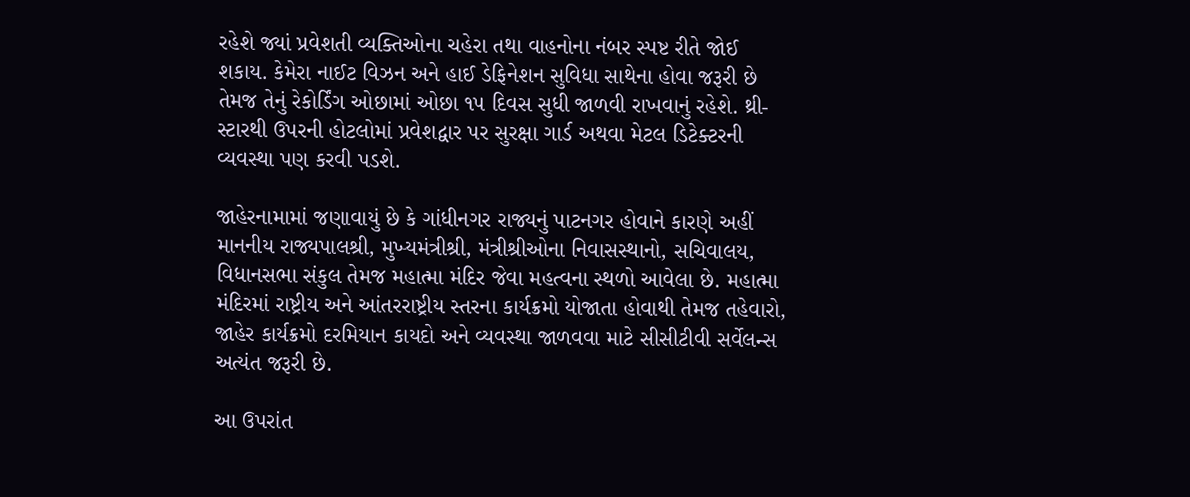રહેશે જ્યાં પ્રવેશતી વ્યક્તિઓના ચહેરા તથા વાહનોના નંબર સ્પષ્ટ રીતે જોઈ શકાય. કેમેરા નાઈટ વિઝન અને હાઈ ડેફિનેશન સુવિધા સાથેના હોવા જરૂરી છે તેમજ તેનું રેકોર્ડિંગ ઓછામાં ઓછા ૧૫ દિવસ સુધી જાળવી રાખવાનું રહેશે. થ્રી-સ્ટારથી ઉપરની હોટલોમાં પ્રવેશદ્વાર પર સુરક્ષા ગાર્ડ અથવા મેટલ ડિટેક્ટરની વ્યવસ્થા પણ કરવી પડશે.

જાહેરનામામાં જણાવાયું છે કે ગાંધીનગર રાજ્યનું પાટનગર હોવાને કારણે અહીં માનનીય રાજ્યપાલશ્રી, મુખ્યમંત્રીશ્રી, મંત્રીશ્રીઓના નિવાસસ્થાનો, સચિવાલય, વિધાનસભા સંકુલ તેમજ મહાત્મા મંદિર જેવા મહત્વના સ્થળો આવેલા છે. મહાત્મા મંદિરમાં રાષ્ટ્રીય અને આંતરરાષ્ટ્રીય સ્તરના કાર્યક્રમો યોજાતા હોવાથી તેમજ તહેવારો, જાહેર કાર્યક્રમો દરમિયાન કાયદો અને વ્યવસ્થા જાળવવા માટે સીસીટીવી સર્વેલન્સ અત્યંત જરૂરી છે.

આ ઉપરાંત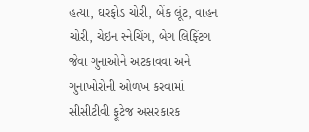હત્યા, ઘરફોડ ચોરી, બેંક લૂંટ, વાહન ચોરી, ચેઇન સ્નેચિંગ, બેગ લિફ્ટિંગ જેવા ગુનાઓને અટકાવવા અને ગુનાખોરોની ઓળખ કરવામાં સીસીટીવી ફૂટેજ અસરકારક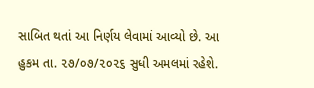સાબિત થતાં આ નિર્ણય લેવામાં આવ્યો છે. આ હુકમ તા. ૨૭/૦૭/૨૦૨૬ સુધી અમલમાં રહેશે.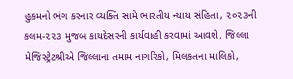હુકમનો ભંગ કરનાર વ્યક્તિ સામે ભારતીય ન્યાય સંહિતા, ૨૦૨૩ની કલમ-૨૨૩ મુજબ કાયદેસરની કાર્યવાહી કરવામાં આવશે. જિલ્લા મેજિસ્ટ્રેટશ્રીએ જિલ્લાના તમામ નાગરિકો, મિલકતના માલિકો,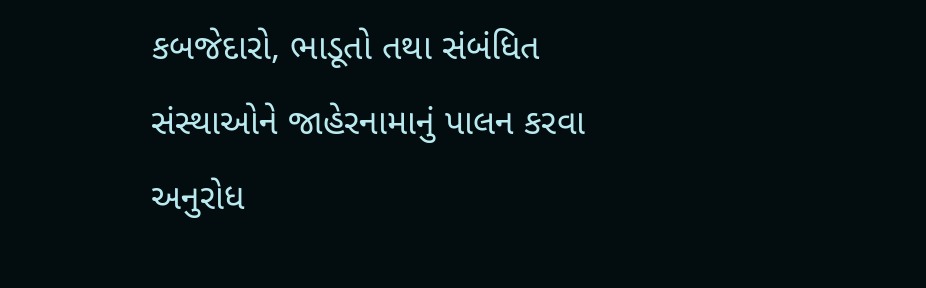કબજેદારો, ભાડૂતો તથા સંબંધિત સંસ્થાઓને જાહેરનામાનું પાલન કરવા અનુરોધ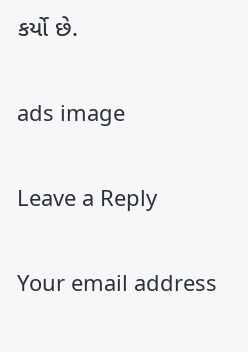કર્યો છે.

ads image

Leave a Reply

Your email address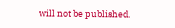will not be published.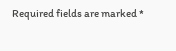Required fields are marked *